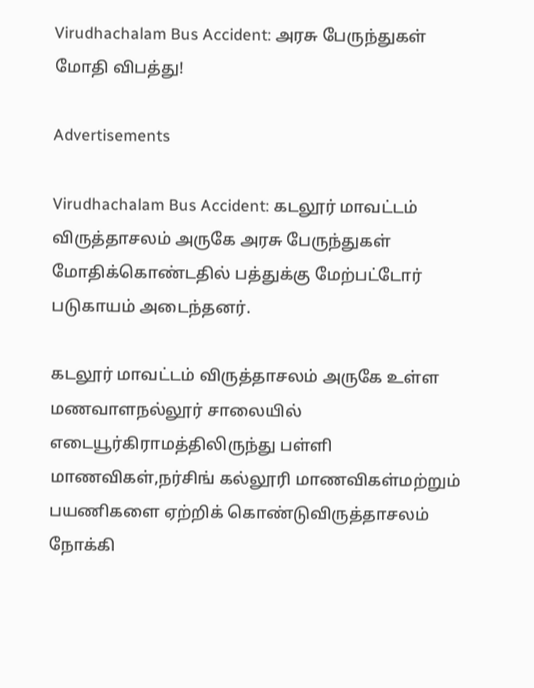Virudhachalam Bus Accident: அரசு பேருந்துகள் மோதி விபத்து!

Advertisements

Virudhachalam Bus Accident: கடலூர் மாவட்டம் விருத்தாசலம் அருகே அரசு பேருந்துகள் மோதிக்கொண்டதில் பத்துக்கு மேற்பட்டோர் படுகாயம் அடைந்தனர்.

கடலூர் மாவட்டம் விருத்தாசலம் அருகே உள்ள மணவாளநல்லூர் சாலையில் எடையூர்கிராமத்திலிருந்து பள்ளி மாணவிகள்,நர்சிங் கல்லூரி மாணவிகள்மற்றும் பயணிகளை ஏற்றிக் கொண்டுவிருத்தாசலம் நோக்கி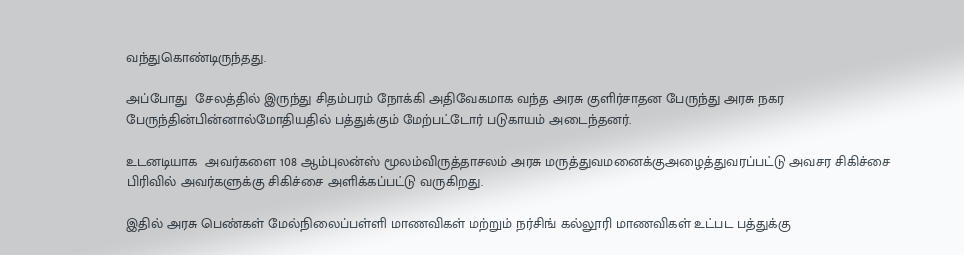வந்துகொண்டிருந்தது.

அப்போது  சேலத்தில் இருந்து சிதம்பரம் நோக்கி அதிவேகமாக வந்த அரசு குளிர்சாதன பேருந்து அரசு நகர பேருந்தின்பின்னால்மோதியதில் பத்துக்கும் மேற்பட்டோர் படுகாயம் அடைந்தனர்.

உடனடியாக  அவர்களை 108 ஆம்புலன்ஸ் மூலம்விருத்தாசலம் அரசு மருத்துவமனைக்குஅழைத்துவரப்பட்டு அவசர சிகிச்சை பிரிவில் அவர்களுக்கு சிகிச்சை அளிக்கப்பட்டு வருகிறது.

இதில் அரசு பெண்கள் மேல்நிலைப்பள்ளி மாணவிகள் மற்றும் நர்சிங் கல்லூரி மாணவிகள் உட்பட பத்துக்கு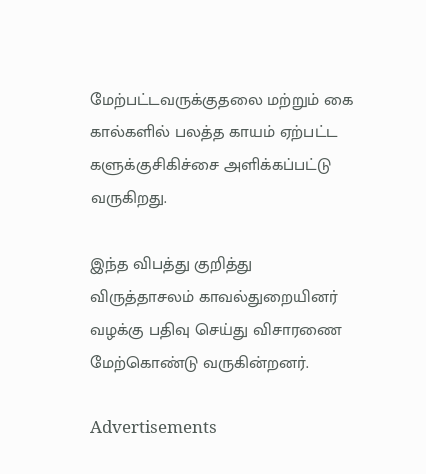மேற்பட்டவருக்குதலை மற்றும் கை கால்களில் பலத்த காயம் ஏற்பட்ட களுக்குசிகிச்சை அளிக்கப்பட்டு வருகிறது.

இந்த விபத்து குறித்து விருத்தாசலம் காவல்துறையினர் வழக்கு பதிவு செய்து விசாரணை மேற்கொண்டு வருகின்றனர்.

Advertisements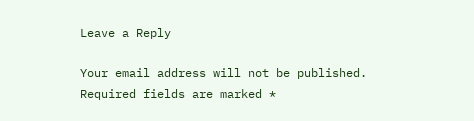Leave a Reply

Your email address will not be published. Required fields are marked *